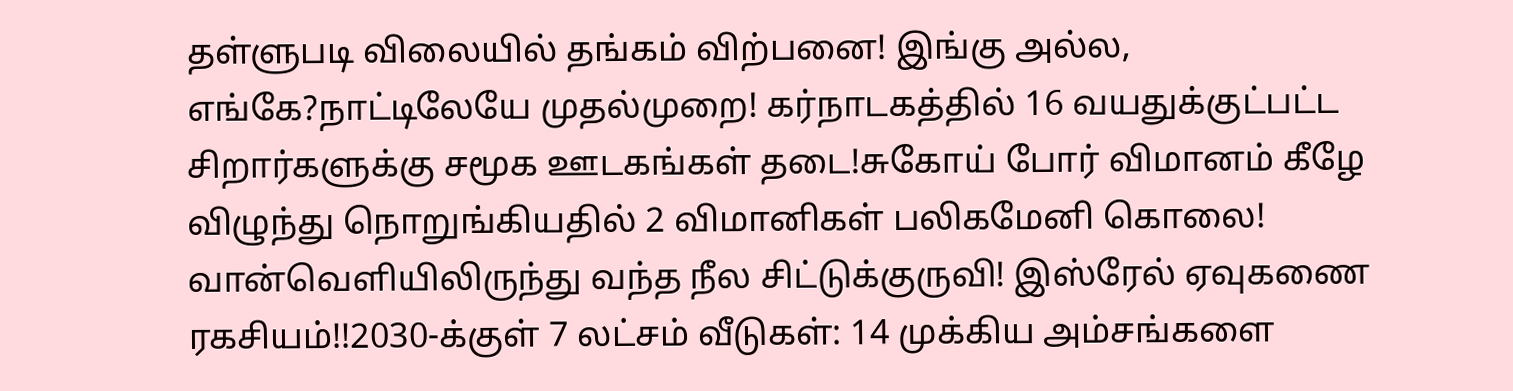தள்ளுபடி விலையில் தங்கம் விற்பனை! இங்கு அல்ல, எங்கே?நாட்டிலேயே முதல்முறை! கர்நாடகத்தில் 16 வயதுக்குட்பட்ட சிறார்களுக்கு சமூக ஊடகங்கள் தடை!சுகோய் போர் விமானம் கீழே விழுந்து நொறுங்கியதில் 2 விமானிகள் பலிகமேனி கொலை! வான்வெளியிலிருந்து வந்த நீல சிட்டுக்குருவி! இஸ்ரேல் ஏவுகணை ரகசியம்!!2030-க்குள் 7 லட்சம் வீடுகள்: 14 முக்கிய அம்சங்களை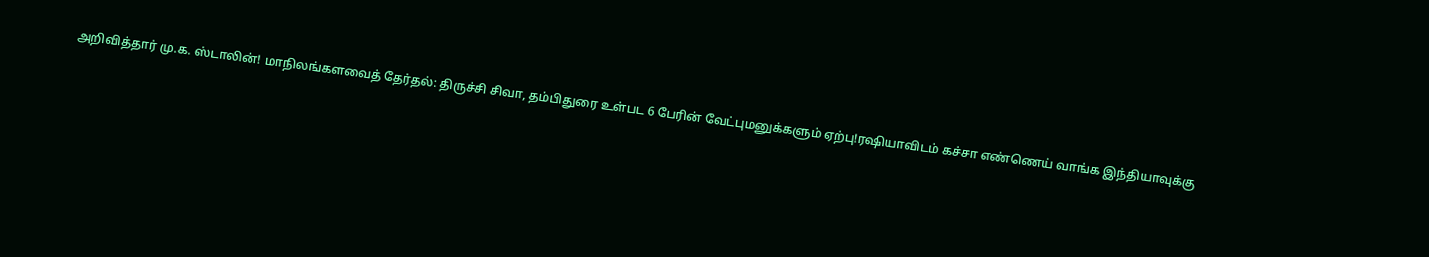அறிவித்தார் மு.க. ஸ்டாலின்! மாநிலங்களவைத் தேர்தல்: திருச்சி சிவா, தம்பிதுரை உள்பட 6 பேரின் வேட்புமனுக்களும் ஏற்பு!ரஷியாவிடம் கச்சா எண்ணெய் வாங்க இந்தியாவுக்கு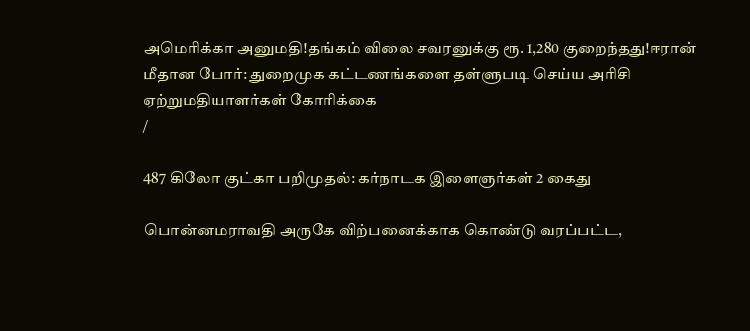அமெரிக்கா அனுமதி!தங்கம் விலை சவரனுக்கு ரூ. 1,280 குறைந்தது!ஈரான் மீதான போர்: துறைமுக கட்டணங்களை தள்ளுபடி செய்ய அரிசி ஏற்றுமதியாளர்கள் கோரிக்கை
/

487 கிலோ குட்கா பறிமுதல்: கர்நாடக இளைஞர்கள் 2 கைது

பொன்னமராவதி அருகே விற்பனைக்காக கொண்டு வரப்பட்ட,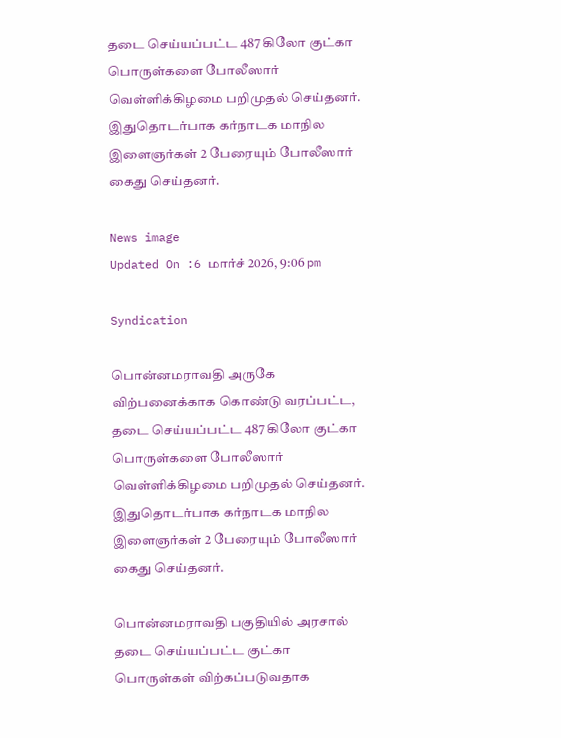தடை செய்யப்பட்ட 487 கிலோ குட்கா பொருள்களை போலீஸார் வெள்ளிக்கிழமை பறிமுதல் செய்தனர். இதுதொடர்பாக கர்நாடக மாநில இளைஞர்கள் 2 பேரையும் போலீஸார் கைது செய்தனர்.

News image
Updated On :6 மார்ச் 2026, 9:06 pm

Syndication

பொன்னமராவதி அருகே விற்பனைக்காக கொண்டு வரப்பட்ட, தடை செய்யப்பட்ட 487 கிலோ குட்கா பொருள்களை போலீஸார் வெள்ளிக்கிழமை பறிமுதல் செய்தனர். இதுதொடர்பாக கர்நாடக மாநில இளைஞர்கள் 2 பேரையும் போலீஸார் கைது செய்தனர்.

பொன்னமராவதி பகுதியில் அரசால் தடை செய்யப்பட்ட குட்கா பொருள்கள் விற்கப்படுவதாக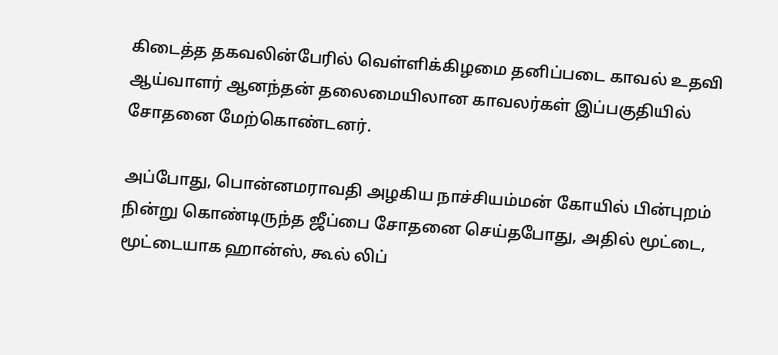கிடைத்த தகவலின்பேரில் வெள்ளிக்கிழமை தனிப்படை காவல் உதவி ஆய்வாளர் ஆனந்தன் தலைமையிலான காவலர்கள் இப்பகுதியில் சோதனை மேற்கொண்டனர்.

அப்போது, பொன்னமராவதி அழகிய நாச்சியம்மன் கோயில் பின்புறம் நின்று கொண்டிருந்த ஜீப்பை சோதனை செய்தபோது, அதில் மூட்டை, மூட்டையாக ஹான்ஸ், கூல் லிப்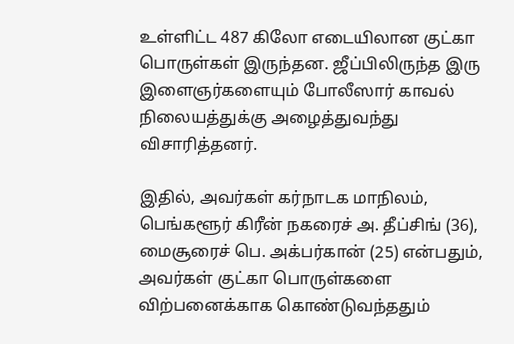உள்ளிட்ட 487 கிலோ எடையிலான குட்கா பொருள்கள் இருந்தன. ஜீப்பிலிருந்த இரு இளைஞர்களையும் போலீஸார் காவல் நிலையத்துக்கு அழைத்துவந்து விசாரித்தனர்.

இதில், அவர்கள் கர்நாடக மாநிலம், பெங்களூர் கிரீன் நகரைச் அ. தீப்சிங் (36), மைசூரைச் பெ. அக்பர்கான் (25) என்பதும், அவர்கள் குட்கா பொருள்களை விற்பனைக்காக கொண்டுவந்ததும்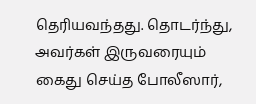தெரியவந்தது. தொடர்ந்து, அவர்கள் இருவரையும் கைது செய்த போலீஸார்,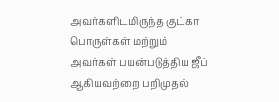அவர்களிடமிருந்த குட்கா பொருள்கள் மற்றும் அவர்கள் பயன்படுத்திய ஜீப் ஆகியவற்றை பறிமுதல்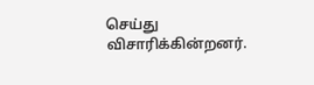செய்து விசாரிக்கின்றனர்.